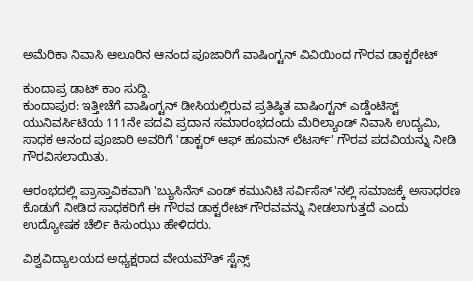ಅಮೆರಿಕಾ ನಿವಾಸಿ ಆಲೂರಿನ ಆನಂದ ಪೂಜಾರಿಗೆ ವಾಷಿಂಗ್ಟನ್ ವಿವಿಯಿಂದ ಗೌರವ ಡಾಕ್ಟರೇಟ್

ಕುಂದಾಪ್ರ ಡಾಟ್ ಕಾಂ ಸುದ್ದಿ.
ಕುಂದಾಪುರ: ಇತ್ತೀಚೆಗೆ ವಾಷಿಂಗ್ಟನ್ ಡೀಸಿಯಲ್ಲಿರುವ ಪ್ರತಿಷ್ಠಿತ ವಾಷಿಂಗ್ಟನ್ ಎಡ್ಡೆಂಟಿಸ್ಟ್ ಯುನಿವರ್ಸಿಟಿಯ 111ನೇ ಪದವಿ ಪ್ರದಾನ ಸಮಾರಂಭದಂದು ಮೆರಿಲ್ಯಾಂಡ್ ನಿವಾಸಿ ಉದ್ಯಮಿ, ಸಾಧಕ ಆನಂದ ಪೂಜಾರಿ ಅವರಿಗೆ 'ಡಾಕ್ಟರ್ ಆಫ್ ಹೂಮನ್ ಲೆಟರ್ಸ್' ಗೌರವ ಪದವಿಯನ್ನು ನೀಡಿ ಗೌರವಿಸಲಾಯಿತು.

ಆರಂಭದಲ್ಲಿ ಪ್ರಾಸ್ತಾವಿಕವಾಗಿ 'ಬ್ಯುಸಿನೆಸ್ ಎಂಡ್ ಕಮುನಿಟಿ ಸರ್ವಿಸೆಸ್'ನಲ್ಲಿ ಸಮಾಜಕ್ಕೆ ಅಸಾಧರಣ ಕೊಡುಗೆ ನೀಡಿದ ಸಾಧಕರಿಗೆ ಈ ಗೌರವ ಡಾಕ್ಟರೇಟ್ ಗೌರವವನ್ನು ನೀಡಲಾಗುತ್ತದೆ ಎಂದು ಉದ್ಯೋಷಕ ಚೆರ್ಲಿ ಕಿಸುಂಝು ಹೇಳಿದರು.

ವಿಶ್ವವಿದ್ಯಾಲಯದ ಅಧ್ಯಕ್ಷರಾದ ವೇಯಮೌತ್ ಸ್ಟೆನ್ಸ್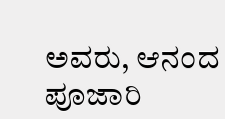ಅವರು, ಆನಂದ ಪೂಜಾರಿ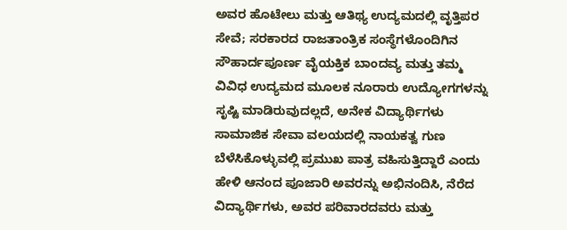ಅವರ ಹೊಟೇಲು ಮತ್ತು ಆತಿಥ್ಯ ಉದ್ಯಮದಲ್ಲಿ ವೃತ್ತಿಪರ ಸೇವೆ; ಸರಕಾರದ ರಾಜತಾಂತ್ರಿಕ ಸಂಸ್ಥೆಗಳೊಂದಿಗಿನ ಸೌಹಾರ್ದಪೂರ್ಣ ವೈಯಕ್ತಿಕ ಬಾಂದವ್ಯ ಮತ್ತು ತಮ್ಮ ವಿವಿಧ ಉದ್ಯಮದ ಮೂಲಕ ನೂರಾರು ಉದ್ಯೋಗಗಳನ್ನು ಸೃಷ್ಟಿ ಮಾಡಿರುವುದಲ್ಲದೆ, ಅನೇಕ ವಿದ್ಯಾರ್ಥಿಗಳು ಸಾಮಾಜಿಕ ಸೇವಾ ವಲಯದಲ್ಲಿ ನಾಯಕತ್ವ ಗುಣ ಬೆಳೆಸಿಕೊಳ್ಳುವಲ್ಲಿ ಪ್ರಮುಖ ಪಾತ್ರ ವಹಿಸುತ್ತಿದ್ದಾರೆ ಎಂದು ಹೇಳಿ ಆನಂದ ಪೂಜಾರಿ ಅವರನ್ನು ಅಭಿನಂದಿಸಿ, ನೆರೆದ ವಿದ್ಯಾರ್ಥಿಗಳು, ಅವರ ಪರಿವಾರದವರು ಮತ್ತು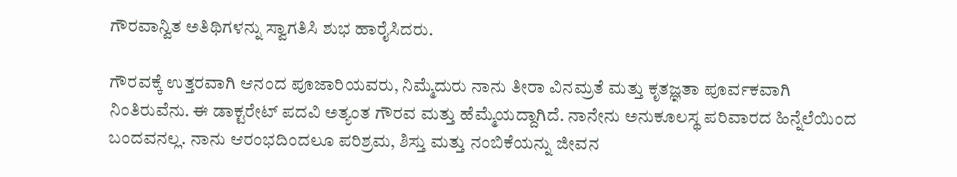ಗೌರವಾನ್ವಿತ ಅತಿಥಿಗಳನ್ನು ಸ್ವಾಗತಿಸಿ ಶುಭ ಹಾರೈಸಿದರು.

ಗೌರವಕ್ಕೆ ಉತ್ತರವಾಗಿ ಆನಂದ ಪೂಜಾರಿಯವರು, ನಿಮ್ಮೆದುರು ನಾನು ತೀರಾ ವಿನಮ್ರತೆ ಮತ್ತು ಕೃತಜ್ಞತಾ ಪೂರ್ವಕವಾಗಿ ನಿಂತಿರುವೆನು. ಈ ಡಾಕ್ಟರೇಟ್ ಪದವಿ ಅತ್ಯಂತ ಗೌರವ ಮತ್ತು ಹೆಮ್ಮೆಯದ್ದಾಗಿದೆ. ನಾನೇನು ಅನುಕೂಲಸ್ಥ ಪರಿವಾರದ ಹಿನ್ನೆಲೆಯಿಂದ ಬಂದವನಲ್ಲ. ನಾನು ಆರಂಭದಿಂದಲೂ ಪರಿಶ್ರಮ, ಶಿಸ್ತು ಮತ್ತು ನಂಬಿಕೆಯನ್ನು ಜೀವನ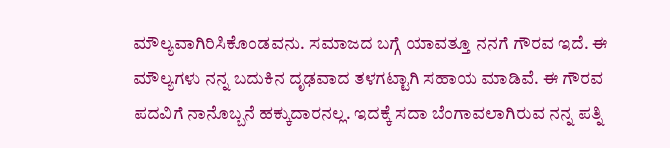ಮೌಲ್ಯವಾಗಿರಿಸಿಕೊಂಡವನು. ಸಮಾಜದ ಬಗ್ಗೆ ಯಾವತ್ತೂ ನನಗೆ ಗೌರವ ಇದೆ. ಈ ಮೌಲ್ಯಗಳು ನನ್ನ ಬದುಕಿನ ದೃಢವಾದ ತಳಗಟ್ಟಾಗಿ ಸಹಾಯ ಮಾಡಿವೆ. ಈ ಗೌರವ ಪದವಿಗೆ ನಾನೊಬ್ಬನೆ ಹಕ್ಕುದಾರನಲ್ಲ. ಇದಕ್ಕೆ ಸದಾ ಬೆಂಗಾವಲಾಗಿರುವ ನನ್ನ ಪತ್ನಿ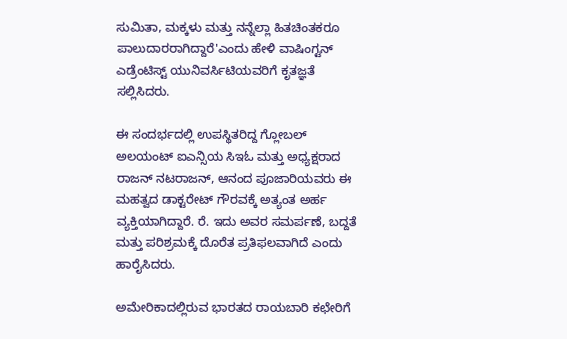ಸುಮಿತಾ, ಮಕ್ಕಳು ಮತ್ತು ನನ್ನೆಲ್ಲಾ ಹಿತಚಿಂತಕರೂ ಪಾಲುದಾರರಾಗಿದ್ದಾರೆ'ಎಂದು ಹೇಳಿ ವಾಷಿಂಗ್ಟನ್ ಎಡ್ರೆಂಟಿಸ್ಟ್ ಯುನಿವರ್ಸಿಟಿಯವರಿಗೆ ಕೃತಜ್ಞತೆ ಸಲ್ಲಿಸಿದರು.

ಈ ಸಂದರ್ಭದಲ್ಲಿ ಉಪಸ್ಥಿತರಿದ್ದ ಗ್ಲೋಬಲ್ ಅಲಯಂಟ್ ಐಎನ್ಸಿಯ ಸಿಇಓ ಮತ್ತು ಅಧ್ಯಕ್ಷರಾದ ರಾಜನ್ ನಟರಾಜನ್, ಆನಂದ ಪೂಜಾರಿಯವರು ಈ ಮಹತ್ವದ ಡಾಕ್ಟರೇಟ್ ಗೌರವಕ್ಕೆ ಅತ್ಯಂತ ಅರ್ಹ ವ್ಯಕ್ತಿಯಾಗಿದ್ದಾರೆ. ರೆ. ಇದು ಅವರ ಸಮರ್ಪಣೆ, ಬದ್ದತೆ ಮತ್ತು ಪರಿಶ್ರಮಕ್ಕೆ ದೊರೆತ ಪ್ರತಿಫಲವಾಗಿದೆ ಎಂದು ಹಾರೈಸಿದರು.

ಅಮೇರಿಕಾದಲ್ಲಿರುವ ಭಾರತದ ರಾಯಬಾರಿ ಕಛೇರಿಗೆ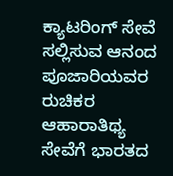ಕ್ಯಾಟರಿಂಗ್ ಸೇವೆ ಸಲ್ಲಿಸುವ ಆನಂದ ಪೂಜಾರಿಯವರ ರುಚಿಕರ ಆಹಾರಾತಿಥ್ಯ ಸೇವೆಗೆ ಭಾರತದ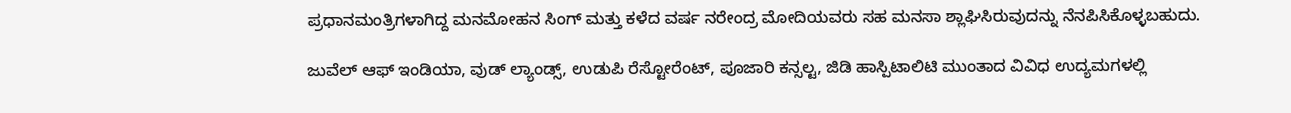ಪ್ರಧಾನಮಂತ್ರಿಗಳಾಗಿದ್ದ ಮನಮೋಹನ ಸಿಂಗ್ ಮತ್ತು ಕಳೆದ ವರ್ಷ ನರೇಂದ್ರ ಮೋದಿಯವರು ಸಹ ಮನಸಾ ಶ್ಲಾಘಿಸಿರುವುದನ್ನು ನೆನಪಿಸಿಕೊಳ್ಳಬಹುದು.

ಜುವೆಲ್ ಆಫ್ ಇಂಡಿಯಾ, ವುಡ್ ಲ್ಯಾಂಡ್ಸ್, ಉಡುಪಿ ರೆಸ್ಟೋರೆಂಟ್, ಪೂಜಾರಿ ಕನ್ಸಲ್ಟ, ಜಿಡಿ ಹಾಸ್ಪಿಟಾಲಿಟಿ ಮುಂತಾದ ವಿವಿಧ ಉದ್ಯಮಗಳಲ್ಲಿ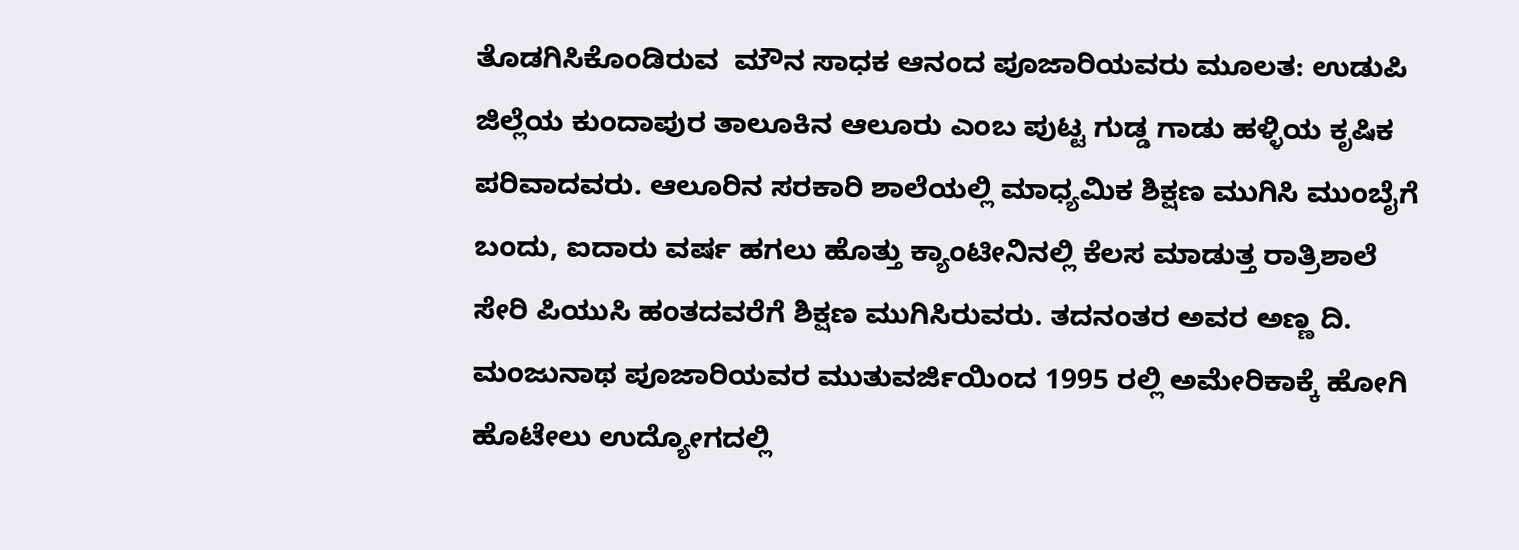ತೊಡಗಿಸಿಕೊಂಡಿರುವ  ಮೌನ ಸಾಧಕ ಆನಂದ ಪೂಜಾರಿಯವರು ಮೂಲತ: ಉಡುಪಿ ಜಿಲ್ಲೆಯ ಕುಂದಾಪುರ ತಾಲೂಕಿನ ಆಲೂರು ಎಂಬ ಪುಟ್ಟ ಗುಡ್ಡ ಗಾಡು ಹಳ್ಳಿಯ ಕೃಷಿಕ ಪರಿವಾದವರು. ಆಲೂರಿನ ಸರಕಾರಿ ಶಾಲೆಯಲ್ಲಿ ಮಾಧ್ಯಮಿಕ ಶಿಕ್ಷಣ ಮುಗಿಸಿ ಮುಂಬೈಗೆ ಬಂದು, ಐದಾರು ವರ್ಷ ಹಗಲು ಹೊತ್ತು ಕ್ಯಾಂಟೀನಿನಲ್ಲಿ ಕೆಲಸ ಮಾಡುತ್ತ ರಾತ್ರಿಶಾಲೆ ಸೇರಿ ಪಿಯುಸಿ ಹಂತದವರೆಗೆ ಶಿಕ್ಷಣ ಮುಗಿಸಿರುವರು. ತದನಂತರ ಅವರ ಅಣ್ಣ ದಿ. ಮಂಜುನಾಥ ಪೂಜಾರಿಯವರ ಮುತುವರ್ಜಿಯಿಂದ 1995 ರಲ್ಲಿ ಅಮೇರಿಕಾಕ್ಕೆ ಹೋಗಿ ಹೊಟೇಲು ಉದ್ಯೋಗದಲ್ಲಿ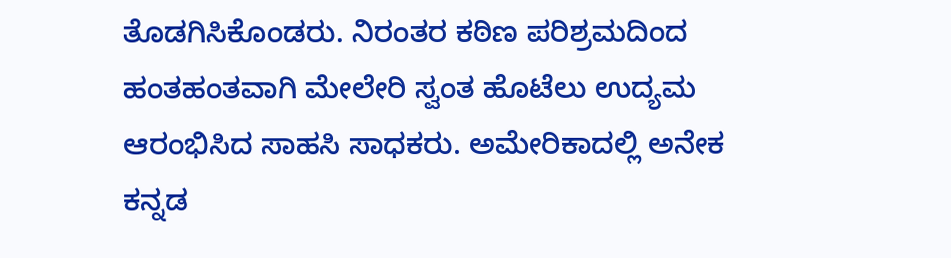ತೊಡಗಿಸಿಕೊಂಡರು. ನಿರಂತರ ಕಠಿಣ ಪರಿಶ್ರಮದಿಂದ ಹಂತಹಂತವಾಗಿ ಮೇಲೇರಿ ಸ್ವಂತ ಹೊಟೆಲು ಉದ್ಯಮ ಆರಂಭಿಸಿದ ಸಾಹಸಿ ಸಾಧಕರು. ಅಮೇರಿಕಾದಲ್ಲಿ ಅನೇಕ ಕನ್ನಡ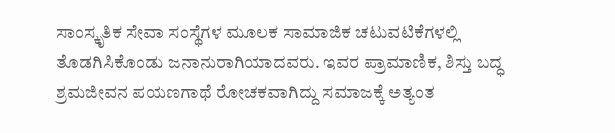ಸಾಂಸ್ಕೃತಿಕ ಸೇವಾ ಸಂಸ್ಥೆಗಳ ಮೂಲಕ ಸಾಮಾಜಿಕ ಚಟುವಟಿಕೆಗಳಲ್ಲಿ ತೊಡಗಿಸಿಕೊಂಡು ಜನಾನುರಾಗಿಯಾದವರು. ಇವರ ಪ್ರಾಮಾಣಿಕ, ಶಿಸ್ತು ಬದ್ಧ ಶ್ರಮಜೀವನ ಪಯಣಗಾಥೆ ರೋಚಕವಾಗಿದ್ದು ಸಮಾಜಕ್ಕೆ ಅತ್ಯಂತ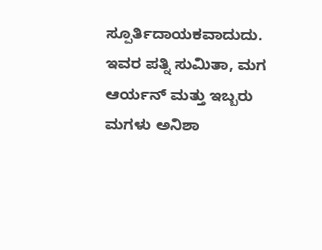ಸ್ಪೂರ್ತಿದಾಯಕವಾದುದು. ಇವರ ಪತ್ನಿ ಸುಮಿತಾ, ಮಗ ಆರ್ಯನ್ ಮತ್ತು ಇಬ್ಬರು ಮಗಳು ಅನಿಶಾ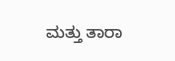ಮತ್ತು ತಾರಾ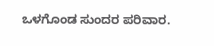ಒಳಗೊಂಡ ಸುಂದರ ಪರಿವಾರ.